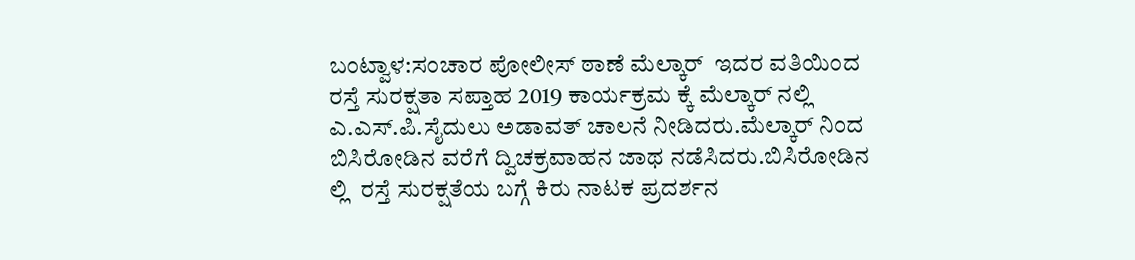ಬಂಟ್ವಾಳ:ಸಂಚಾರ ಪೋಲೀಸ್ ಠಾಣೆ ಮೆಲ್ಕಾರ್  ಇದರ ವತಿಯಿಂದ ರಸ್ತೆ ಸುರಕ್ಷತಾ ಸಪ್ತಾಹ 2019 ಕಾರ್ಯಕ್ರಮ ಕ್ಕೆ ಮೆಲ್ಕಾರ್ ನಲ್ಲಿ ಎ.ಎಸ್.ಪಿ.ಸೈದುಲು ಅಡಾವತ್ ಚಾಲನೆ ನೀಡಿದರು.ಮೆಲ್ಕಾರ್ ನಿಂದ ಬಿಸಿರೋಡಿನ ವರೆಗೆ ದ್ವಿಚಕ್ರವಾಹನ ಜಾಥ ನಡೆಸಿದರು.ಬಿಸಿರೋಡಿನ ಲ್ಲಿ  ರಸ್ತೆ ಸುರಕ್ಷತೆಯ ಬಗ್ಗೆ ಕಿರು ನಾಟಕ ಪ್ರದರ್ಶನ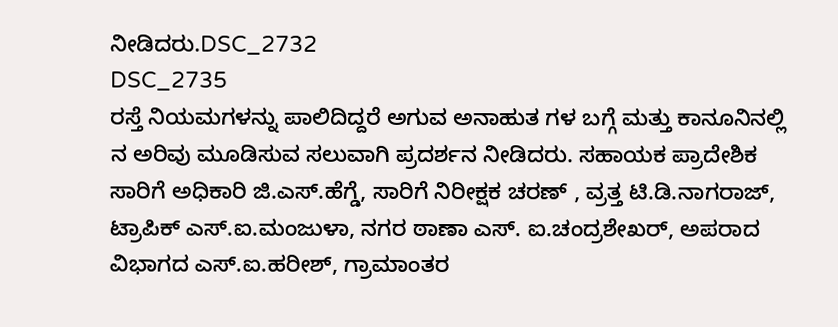ನೀಡಿದರು.DSC_2732
DSC_2735
ರಸ್ತೆ ನಿಯಮಗಳನ್ನು ಪಾಲಿದಿದ್ದರೆ ಅಗುವ ಅನಾಹುತ ಗಳ ಬಗ್ಗೆ ಮತ್ತು ಕಾನೂನಿನಲ್ಲಿ ನ ಅರಿವು ಮೂಡಿಸುವ ಸಲುವಾಗಿ ಪ್ರದರ್ಶನ ನೀಡಿದರು. ಸಹಾಯಕ ಪ್ರಾದೇಶಿಕ ಸಾರಿಗೆ ಅಧಿಕಾರಿ ಜಿ.ಎಸ್.ಹೆಗ್ಡೆ, ಸಾರಿಗೆ ನಿರೀಕ್ಷಕ ಚರಣ್ , ವ್ರತ್ತ ಟಿ.ಡಿ.ನಾಗರಾಜ್, ಟ್ರಾಪಿಕ್ ಎಸ್.ಐ.ಮಂಜುಳಾ, ನಗರ ಠಾಣಾ ಎಸ್. ಐ.ಚಂದ್ರಶೇಖರ್, ಅಪರಾದ ವಿಭಾಗದ ಎಸ್.ಐ.ಹರೀಶ್, ಗ್ರಾಮಾಂತರ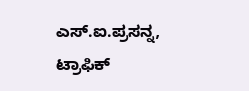ಎಸ್.ಐ.ಪ್ರಸನ್ನ, ಟ್ರಾಫಿಕ್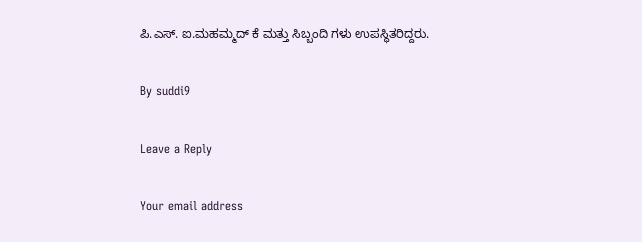ಪಿ.ಎಸ್. ಐ.ಮಹಮ್ಮದ್ ಕೆ ಮತ್ತು ಸಿಬ್ಬಂದಿ ಗಳು ಉಪಸ್ಥಿತರಿದ್ದರು.

By suddi9

Leave a Reply

Your email address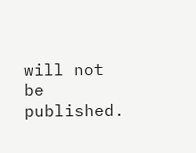will not be published.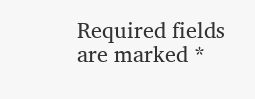Required fields are marked *